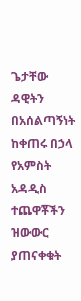ጌታቸው ዳዊትን በአሰልጣኝነት ከቀጠሩ በኃላ የአምስት አዳዲስ ተጨዋቾችን ዝውውር ያጠናቀቁት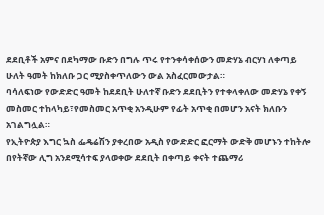ደደቢቶች አምና በደካማው ቡድን በግሉ ጥሩ የተንቀሳቀሰውን መድሃኔ ብርሃነ ለቀጣይ ሁለት ዓመት ከክለቡ ጋር ሚያስቀጥለውን ውል አስፈርመውታል።
ባሳለፍነው የውድድር ዓመት ከደደቢት ሁለተኛ ቡድን ደደቢትን የተቀላቀለው መድሃኔ የቀኝ መስመር ተከላካይ፣የመስመር አጥቂ አንዲሁም የፊት አጥቂ በመሆን አናት ክለቡን አገልግሏል።
የኢትዮጵያ እግር ኳስ ፌዴሬሽን ያቀረበው አዲስ የውድድር ፎርማት ውድቅ መሆኑን ተከትሎ በየትኛው ሊግ አንደሚሳተፍ ያላወቀው ደደቢት በቀጣይ ቀናት ተጨማሪ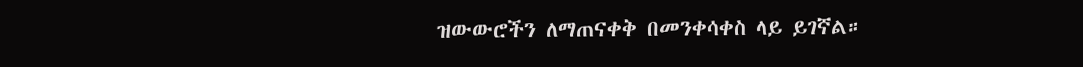ዝውውሮችን ለማጠናቀቅ በመንቀሳቀስ ላይ ይገኛል።